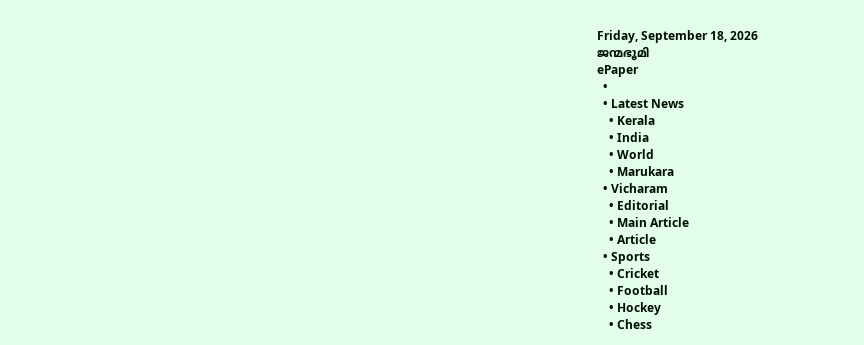Friday, September 18, 2026
ജന്മഭൂമി
ePaper
  •
  • Latest News
    • Kerala
    • India
    • World
    • Marukara
  • Vicharam
    • Editorial
    • Main Article
    • Article
  • Sports
    • Cricket
    • Football
    • Hockey
    • Chess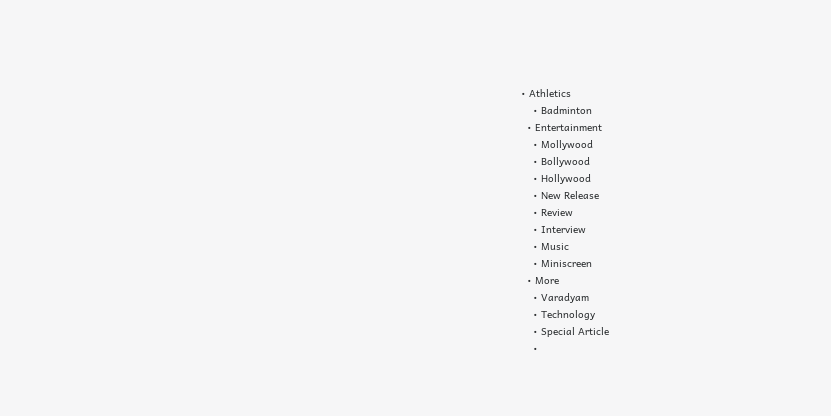• Athletics
    • Badminton
  • Entertainment
    • Mollywood
    • Bollywood
    • Hollywood
    • New Release
    • Review
    • Interview
    • Music
    • Miniscreen
  • More
    • Varadyam
    • Technology
    • Special Article
    •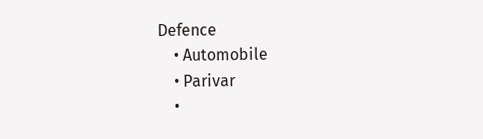Defence
    • Automobile
    • Parivar
    •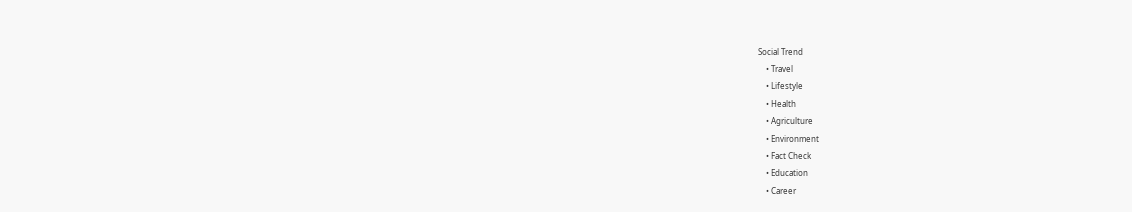Social Trend
    • Travel
    • Lifestyle
    • Health
    • Agriculture
    • Environment
    • Fact Check
    • Education
    • Career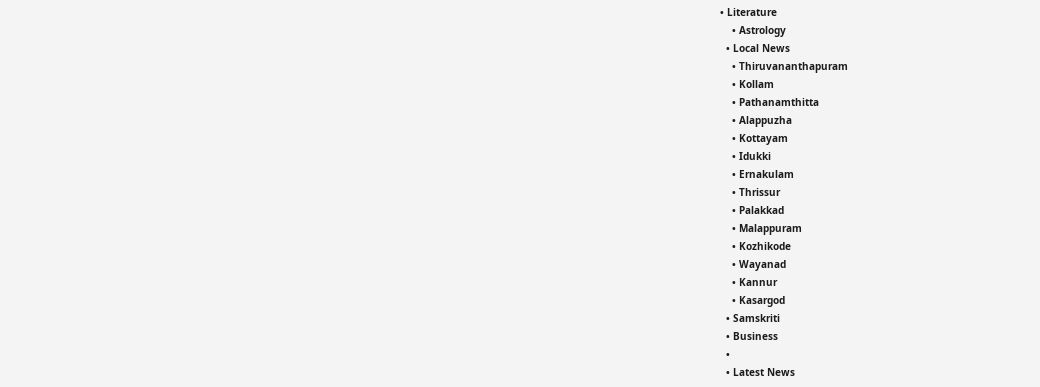• Literature
    • Astrology
  • Local News
    • Thiruvananthapuram
    • Kollam
    • Pathanamthitta
    • Alappuzha
    • Kottayam
    • Idukki
    • Ernakulam
    • Thrissur
    • Palakkad
    • Malappuram
    • Kozhikode
    • Wayanad
    • Kannur
    • Kasargod
  • Samskriti
  • Business
  •
  • Latest News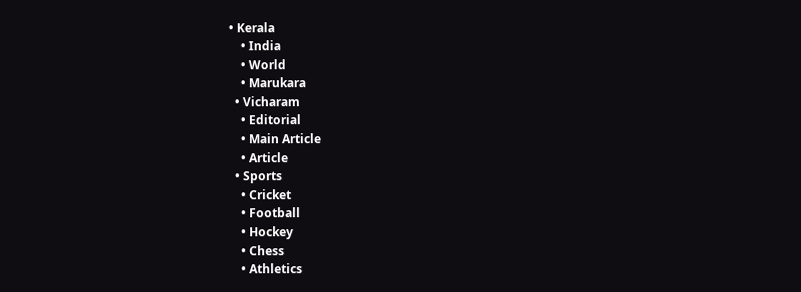• Kerala
    • India
    • World
    • Marukara
  • Vicharam
    • Editorial
    • Main Article
    • Article
  • Sports
    • Cricket
    • Football
    • Hockey
    • Chess
    • Athletics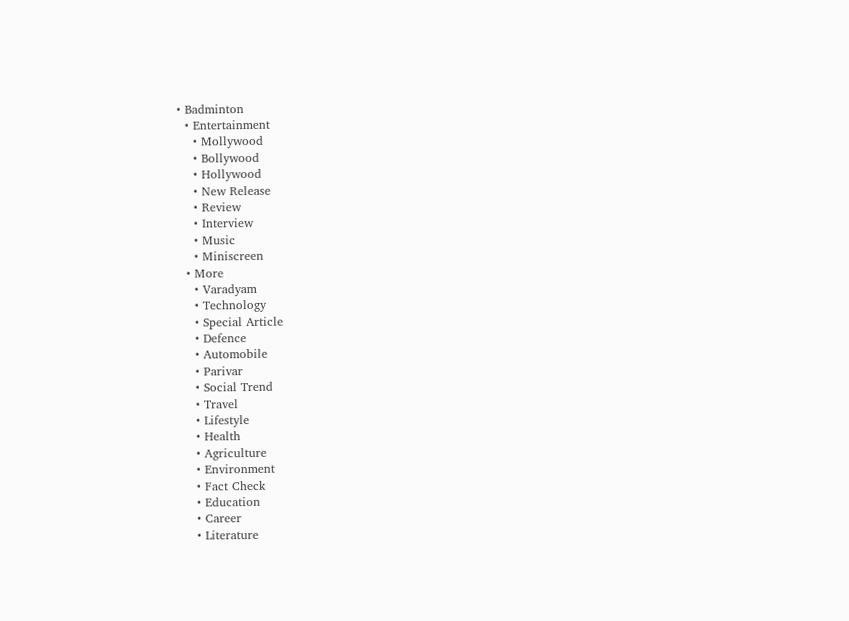• Badminton
  • Entertainment
    • Mollywood
    • Bollywood
    • Hollywood
    • New Release
    • Review
    • Interview
    • Music
    • Miniscreen
  • More
    • Varadyam
    • Technology
    • Special Article
    • Defence
    • Automobile
    • Parivar
    • Social Trend
    • Travel
    • Lifestyle
    • Health
    • Agriculture
    • Environment
    • Fact Check
    • Education
    • Career
    • Literature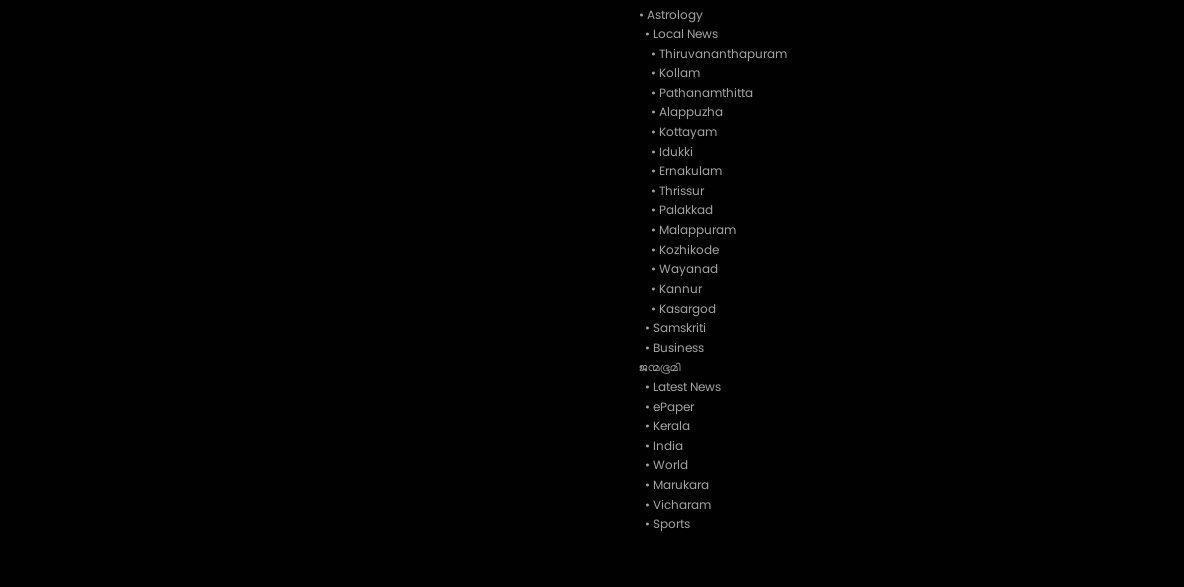• Astrology
  • Local News
    • Thiruvananthapuram
    • Kollam
    • Pathanamthitta
    • Alappuzha
    • Kottayam
    • Idukki
    • Ernakulam
    • Thrissur
    • Palakkad
    • Malappuram
    • Kozhikode
    • Wayanad
    • Kannur
    • Kasargod
  • Samskriti
  • Business
ജന്മഭൂമി
  • Latest News
  • ePaper
  • Kerala
  • India
  • World
  • Marukara
  • Vicharam
  • Sports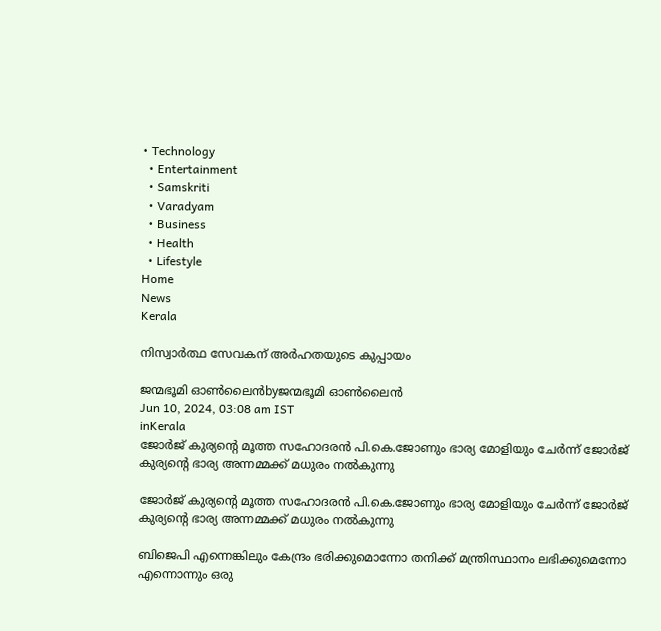• Technology
  • Entertainment
  • Samskriti
  • Varadyam
  • Business
  • Health
  • Lifestyle
Home
News
Kerala

നിസ്വാര്‍ത്ഥ സേവകന് അര്‍ഹതയുടെ കുപ്പായം

ജന്മഭൂമി ഓണ്‍ലൈന്‍byജന്മഭൂമി ഓണ്‍ലൈന്‍
Jun 10, 2024, 03:08 am IST
inKerala
ജോര്‍ജ് കുര്യന്റെ മൂത്ത സഹോദരന്‍ പി.കെ.ജോണും ഭാര്യ മോളിയും ചേര്‍ന്ന് ജോര്‍ജ് കുര്യന്റെ ഭാര്യ അന്നമ്മക്ക് മധുരം നല്‍കുന്നു

ജോര്‍ജ് കുര്യന്റെ മൂത്ത സഹോദരന്‍ പി.കെ.ജോണും ഭാര്യ മോളിയും ചേര്‍ന്ന് ജോര്‍ജ് കുര്യന്റെ ഭാര്യ അന്നമ്മക്ക് മധുരം നല്‍കുന്നു

ബിജെപി എന്നെങ്കിലും കേന്ദ്രം ഭരിക്കുമൊന്നോ തനിക്ക് മന്ത്രിസ്ഥാനം ലഭിക്കുമെന്നോ എന്നൊന്നും ഒരു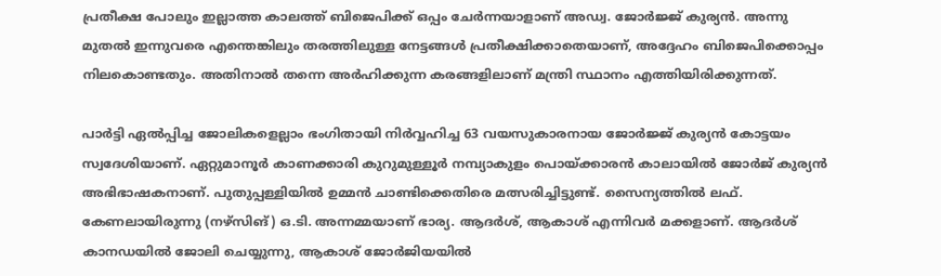പ്രതീക്ഷ പോലും ഇല്ലാത്ത കാലത്ത് ബിജെപിക്ക് ഒപ്പം ചേര്‍ന്നയാളാണ് അഡ്വ. ജോര്‍ജ്ജ് കുര്യന്‍. അന്നു മുതല്‍ ഇന്നുവരെ എന്തെങ്കിലും തരത്തിലുള്ള നേട്ടങ്ങള്‍ പ്രതീക്ഷിക്കാതെയാണ്, അദ്ദേഹം ബിജെപിക്കൊപ്പം നിലകൊണ്ടതും. അതിനാല്‍ തന്നെ അര്‍ഹിക്കുന്ന കരങ്ങളിലാണ് മന്ത്രി സ്ഥാനം എത്തിയിരിക്കുന്നത്.

പാര്‍ട്ടി ഏല്‍പ്പിച്ച ജോലികളെല്ലാം ഭംഗിതായി നിര്‍വ്വഹിച്ച 63 വയസുകാരനായ ജോര്‍ജ്ജ് കുര്യന്‍ കോട്ടയം സ്വദേശിയാണ്. ഏറ്റുമാനൂര്‍ കാണക്കാരി കുറുമുള്ളൂര്‍ നമ്പ്യാകുളം പൊയ്‌ക്കാരന്‍ കാലായില്‍ ജോര്‍ജ് കുര്യന്‍ അഭിഭാഷകനാണ്. പുതുപ്പള്ളിയില്‍ ഉമ്മന്‍ ചാണ്ടിക്കെതിരെ മത്സരിച്ചിട്ടുണ്ട്. സൈന്യത്തില്‍ ലഫ്. കേണലായിരുന്നു (നഴ്‌സിങ്) ഒ.ടി. അന്നമ്മയാണ് ഭാര്യ. ആദര്‍ശ്, ആകാശ് എന്നിവര്‍ മക്കളാണ്. ആദര്‍ശ് കാനഡയില്‍ ജോലി ചെയ്യുന്നു, ആകാശ് ജോര്‍ജിയയില്‍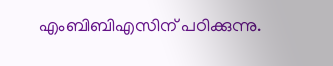എംബിബിഎസിന് പഠിക്കുന്നു.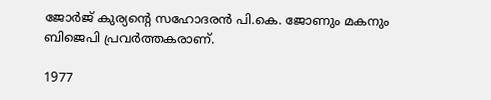ജോര്‍ജ് കുര്യന്റെ സഹോദരന്‍ പി.കെ. ജോണും മകനും ബിജെപി പ്രവര്‍ത്തകരാണ്.

1977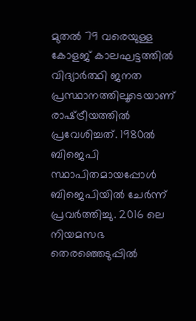മുതല്‍ 79 വരെയുള്ള കോളജ് കാലഘട്ടത്തില്‍ വിദ്യാര്‍ത്ഥി ജനത പ്രസ്ഥാനത്തിലൂടെയാണ് രാഷ്‌ട്രീയത്തില്‍ പ്രവേശിച്ചത്. 1980ല്‍ ബിജെപി സ്ഥാപിതമായപ്പോള്‍ ബിജെപിയില്‍ ചേര്‍ന്ന് പ്രവര്‍ത്തിച്ചു. 2016 ലെ നിയമസഭ തെരഞ്ഞെടുപ്പില്‍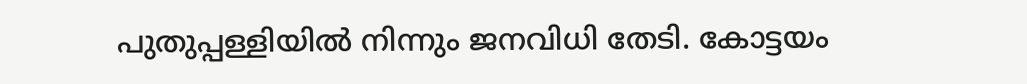പുതുപ്പള്ളിയില്‍ നിന്നും ജനവിധി തേടി. കോട്ടയം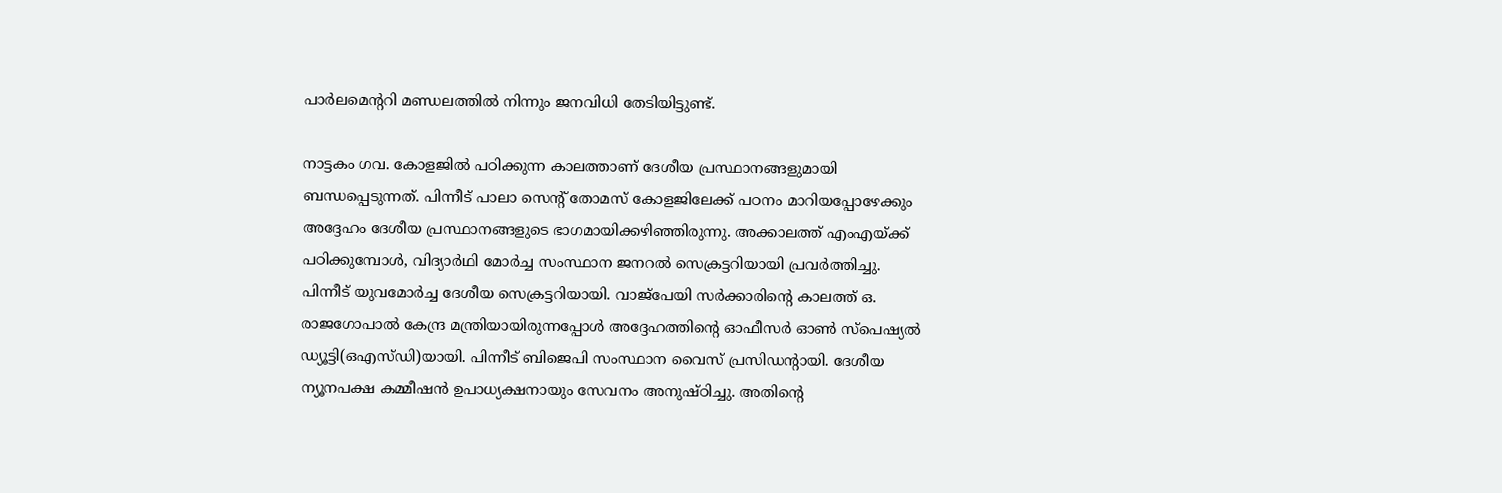പാര്‍ലമെന്ററി മണ്ഡലത്തില്‍ നിന്നും ജനവിധി തേടിയിട്ടുണ്ട്.

നാട്ടകം ഗവ. കോളജില്‍ പഠിക്കുന്ന കാലത്താണ് ദേശീയ പ്രസ്ഥാനങ്ങളുമായി ബന്ധപ്പെടുന്നത്. പിന്നീട് പാലാ സെന്റ് തോമസ് കോളജിലേക്ക് പഠനം മാറിയപ്പോഴേക്കും അദ്ദേഹം ദേശീയ പ്രസ്ഥാനങ്ങളുടെ ഭാഗമായിക്കഴിഞ്ഞിരുന്നു. അക്കാലത്ത് എംഎയ്‌ക്ക് പഠിക്കുമ്പോള്‍, വിദ്യാര്‍ഥി മോര്‍ച്ച സംസ്ഥാന ജനറല്‍ സെക്രട്ടറിയായി പ്രവര്‍ത്തിച്ചു. പിന്നീട് യുവമോര്‍ച്ച ദേശീയ സെക്രട്ടറിയായി. വാജ്‌പേയി സര്‍ക്കാരിന്റെ കാലത്ത് ഒ. രാജഗോപാല്‍ കേന്ദ്ര മന്ത്രിയായിരുന്നപ്പോള്‍ അദ്ദേഹത്തിന്റെ ഓഫീസര്‍ ഓണ്‍ സ്‌പെഷ്യല്‍ ഡ്യൂട്ടി(ഒഎസ്ഡി)യായി. പിന്നീട് ബിജെപി സംസ്ഥാന വൈസ് പ്രസിഡന്റായി. ദേശീയ ന്യൂനപക്ഷ കമ്മീഷന്‍ ഉപാധ്യക്ഷനായും സേവനം അനുഷ്ഠിച്ചു. അതിന്റെ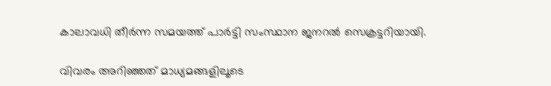കാലാവധി തീര്‍ന്ന സമയത്ത് പാര്‍ട്ടി സംസ്ഥാന ജനറല്‍ സെക്രട്ടറിയായി.

വിവരം അറിഞ്ഞത് മാധ്യമങ്ങളിലൂടെ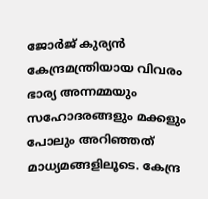ജോര്‍ജ് കുര്യന്‍ കേന്ദ്രമന്ത്രിയായ വിവരം ഭാര്യ അന്നമ്മയും സഹോദരങ്ങളും മക്കളും പോലും അറിഞ്ഞത് മാധ്യമങ്ങളിലൂടെ. കേന്ദ്ര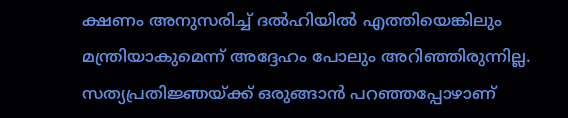ക്ഷണം അനുസരിച്ച് ദല്‍ഹിയില്‍ എത്തിയെങ്കിലും മന്ത്രിയാകുമെന്ന് അദ്ദേഹം പോലും അറിഞ്ഞിരുന്നില്ല. സത്യപ്രതിജ്ഞയ്‌ക്ക് ഒരുങ്ങാന്‍ പറഞ്ഞപ്പോഴാണ്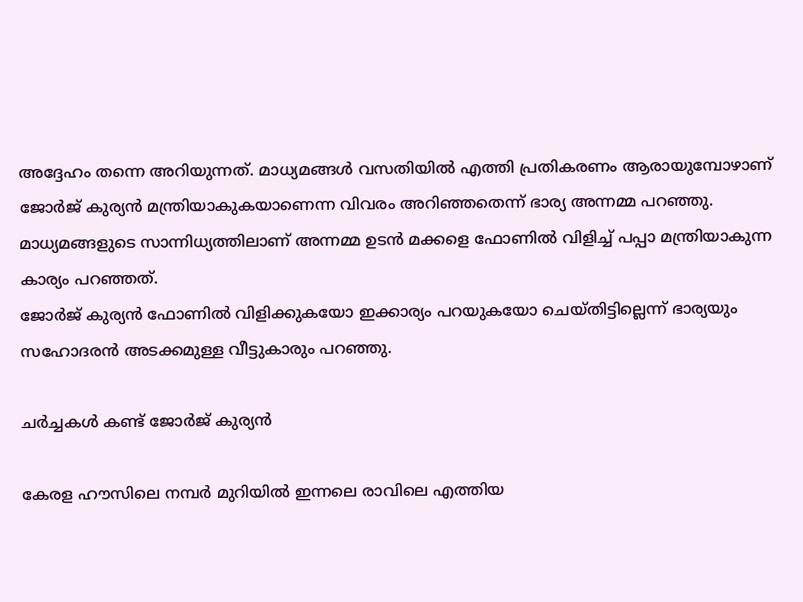അദ്ദേഹം തന്നെ അറിയുന്നത്. മാധ്യമങ്ങള്‍ വസതിയില്‍ എത്തി പ്രതികരണം ആരായുമ്പോഴാണ് ജോര്‍ജ് കുര്യന്‍ മന്ത്രിയാകുകയാണെന്ന വിവരം അറിഞ്ഞതെന്ന് ഭാര്യ അന്നമ്മ പറഞ്ഞു. മാധ്യമങ്ങളുടെ സാന്നിധ്യത്തിലാണ് അന്നമ്മ ഉടന്‍ മക്കളെ ഫോണില്‍ വിളിച്ച് പപ്പാ മന്ത്രിയാകുന്ന കാര്യം പറഞ്ഞത്.
ജോര്‍ജ് കുര്യന്‍ ഫോണില്‍ വിളിക്കുകയോ ഇക്കാര്യം പറയുകയോ ചെയ്തിട്ടില്ലെന്ന് ഭാര്യയും സഹോദരന്‍ അടക്കമുള്ള വീട്ടുകാരും പറഞ്ഞു.

ചര്‍ച്ചകള്‍ കണ്ട് ജോര്‍ജ് കുര്യന്‍

കേരള ഹൗസിലെ നമ്പര്‍ മുറിയില്‍ ഇന്നലെ രാവിലെ എത്തിയ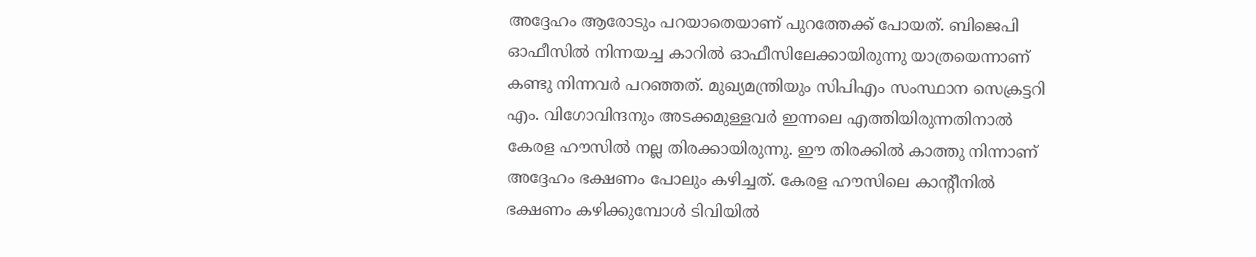അദ്ദേഹം ആരോടും പറയാതെയാണ് പുറത്തേക്ക് പോയത്. ബിജെപി ഓഫീസില്‍ നിന്നയച്ച കാറില്‍ ഓഫീസിലേക്കായിരുന്നു യാത്രയെന്നാണ് കണ്ടു നിന്നവര്‍ പറഞ്ഞത്. മുഖ്യമന്ത്രിയും സിപിഎം സംസ്ഥാന സെക്രട്ടറി എം. വിഗോവിന്ദനും അടക്കമുള്ളവര്‍ ഇന്നലെ എത്തിയിരുന്നതിനാല്‍ കേരള ഹൗസില്‍ നല്ല തിരക്കായിരുന്നു. ഈ തിരക്കില്‍ കാത്തു നിന്നാണ് അദ്ദേഹം ഭക്ഷണം പോലും കഴിച്ചത്. കേരള ഹൗസിലെ കാന്റീനില്‍ ഭക്ഷണം കഴിക്കുമ്പോള്‍ ടിവിയില്‍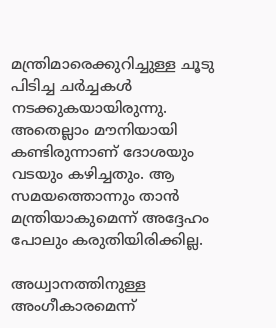മന്ത്രിമാരെക്കുറിച്ചുള്ള ചൂടു പിടിച്ച ചര്‍ച്ചകള്‍ നടക്കുകയായിരുന്നു. അതെല്ലാം മൗനിയായി കണ്ടിരുന്നാണ് ദോശയും വടയും കഴിച്ചതും. ആ സമയത്തൊന്നും താന്‍ മന്ത്രിയാകുമെന്ന് അദ്ദേഹം പോലും കരുതിയിരിക്കില്ല.

അധ്വാനത്തിനുള്ള അംഗീകാരമെന്ന്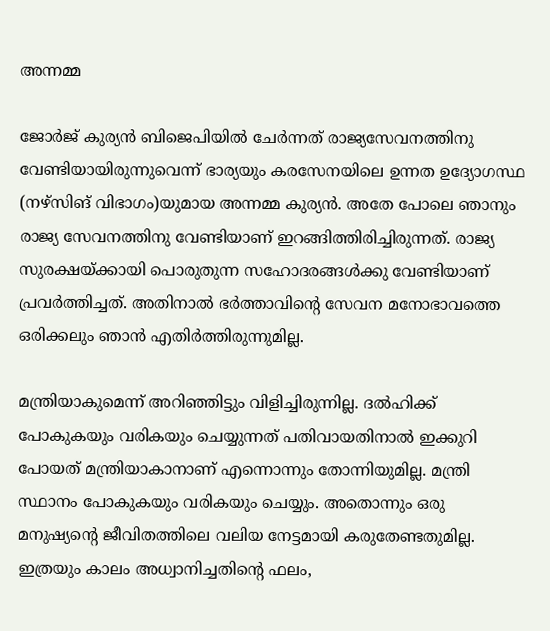അന്നമ്മ

ജോര്‍ജ് കുര്യന്‍ ബിജെപിയില്‍ ചേര്‍ന്നത് രാജ്യസേവനത്തിനു വേണ്ടിയായിരുന്നുവെന്ന് ഭാര്യയും കരസേനയിലെ ഉന്നത ഉദ്യോഗസ്ഥ (നഴ്‌സിങ് വിഭാഗം)യുമായ അന്നമ്മ കുര്യന്‍. അതേ പോലെ ഞാനും രാജ്യ സേവനത്തിനു വേണ്ടിയാണ് ഇറങ്ങിത്തിരിച്ചിരുന്നത്. രാജ്യ സുരക്ഷയ്‌ക്കായി പൊരുതുന്ന സഹോദരങ്ങള്‍ക്കു വേണ്ടിയാണ് പ്രവര്‍ത്തിച്ചത്. അതിനാല്‍ ഭര്‍ത്താവിന്റെ സേവന മനോഭാവത്തെ ഒരിക്കലും ഞാന്‍ എതിര്‍ത്തിരുന്നുമില്ല.

മന്ത്രിയാകുമെന്ന് അറിഞ്ഞിട്ടും വിളിച്ചിരുന്നില്ല. ദല്‍ഹിക്ക് പോകുകയും വരികയും ചെയ്യുന്നത് പതിവായതിനാല്‍ ഇക്കുറി പോയത് മന്ത്രിയാകാനാണ് എന്നൊന്നും തോന്നിയുമില്ല. മന്ത്രി സ്ഥാനം പോകുകയും വരികയും ചെയ്യും. അതൊന്നും ഒരു മനുഷ്യന്റെ ജീവിതത്തിലെ വലിയ നേട്ടമായി കരുതേണ്ടതുമില്ല. ഇത്രയും കാലം അധ്വാനിച്ചതിന്റെ ഫലം,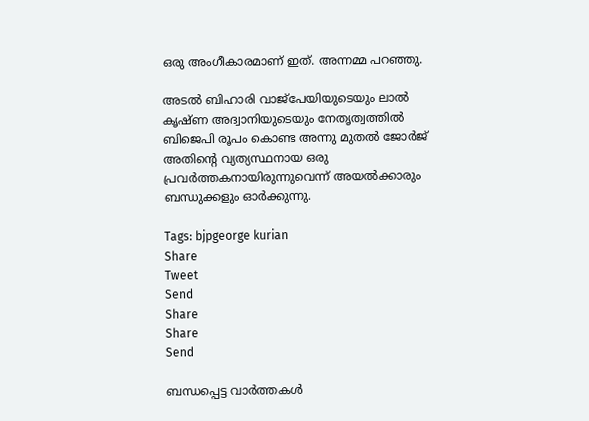ഒരു അംഗീകാരമാണ് ഇത്. അന്നമ്മ പറഞ്ഞു.

അടല്‍ ബിഹാരി വാജ്‌പേയിയുടെയും ലാല്‍ കൃഷ്ണ അദ്വാനിയുടെയും നേതൃത്വത്തില്‍ ബിജെപി രൂപം കൊണ്ട അന്നു മുതല്‍ ജോര്‍ജ് അതിന്റെ വ്യത്യസ്ഥനായ ഒരു പ്രവര്‍ത്തകനായിരുന്നുവെന്ന് അയല്‍ക്കാരും ബന്ധുക്കളും ഓര്‍ക്കുന്നു.

Tags: bjpgeorge kurian
Share
Tweet
Send
Share
Share
Send

ബന്ധപ്പെട്ട വാര്‍ത്തകള്‍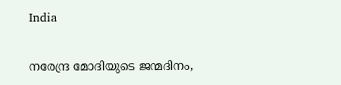India

നരേന്ദ്ര മോദിയുടെ ജന്മദിനം,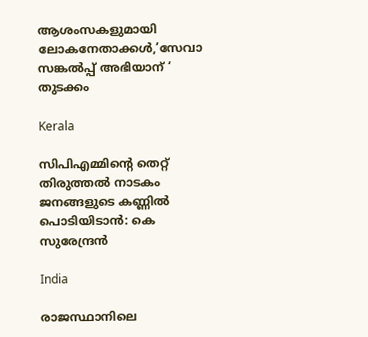ആശംസകളുമായി ലോകനേതാക്കള്‍,’സേവാ സങ്കല്‍പ്പ് അഭിയാന് ‘ തുടക്കം

Kerala

സിപിഎമ്മിന്റെ തെറ്റ് തിരുത്തല്‍ നാടകം ജനങ്ങളുടെ കണ്ണില്‍ പൊടിയിടാന്‍: കെ സുരേന്ദ്രന്‍

India

രാജസ്ഥാനിലെ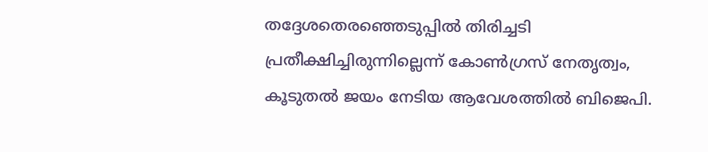തദ്ദേശതെരഞ്ഞെടുപ്പില്‍ തിരിച്ചടി പ്രതീക്ഷിച്ചിരുന്നില്ലെന്ന് കോണ്‍ഗ്രസ് നേതൃത്വം, കൂടുതല്‍ ജയം നേടിയ ആവേശത്തില്‍ ബിജെപി.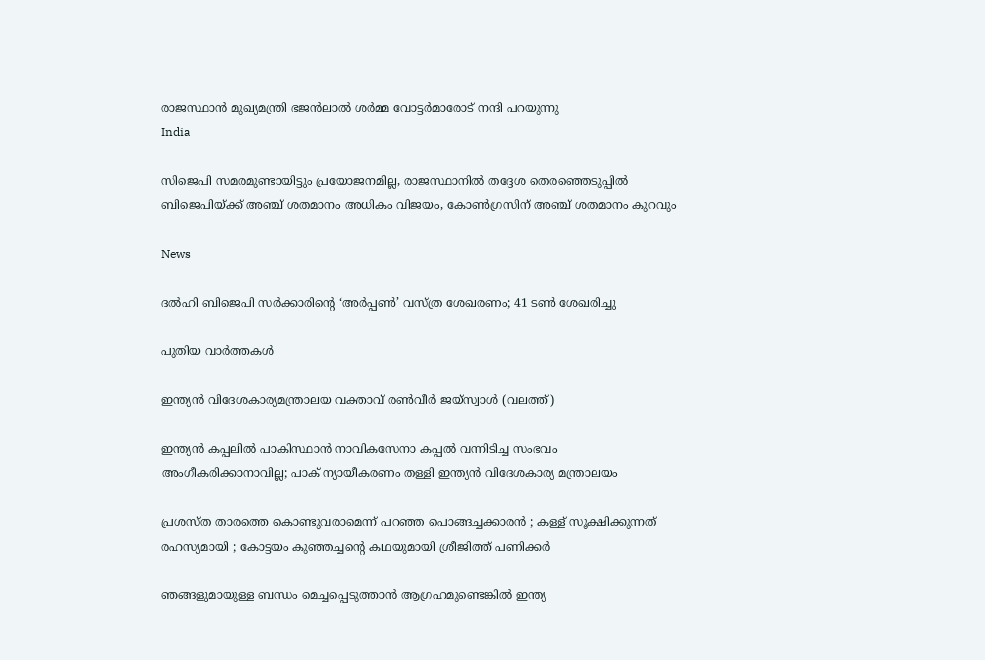രാജസ്ഥാന്‍ മുഖ്യമന്ത്രി ഭജന്‍ലാല്‍ ശര്‍മ്മ വോട്ടര്‍മാരോട് നന്ദി പറയുന്നു
India

സിജെപി സമരമുണ്ടായിട്ടും പ്രയോജനമില്ല, രാജസ്ഥാനില്‍ തദ്ദേശ തെരഞ്ഞെടുപ്പില്‍ ബിജെപിയ്‌ക്ക് അഞ്ച് ശതമാനം അധികം വിജയം, കോണ്‍ഗ്രസിന് അഞ്ച് ശതമാനം കുറവും

News

ദൽഹി ബിജെപി സർക്കാരിന്റെ ‘അർപ്പൺ’ വസ്ത്ര ശേഖരണം; 41 ടൺ ശേഖരിച്ചു

പുതിയ വാര്‍ത്തകള്‍

ഇന്ത്യന്‍ വിദേശകാര്യമന്ത്രാലയ വക്താവ് രണ്‍വീര്‍ ജയ്സ്വാള്‍ (വലത്ത്)

ഇന്ത്യൻ കപ്പലില്‍ പാകിസ്ഥാൻ നാവികസേനാ കപ്പൽ വന്നിടിച്ച സംഭവം അംഗീകരിക്കാനാവില്ല; പാക് ന്യായീകരണം തള്ളി ഇന്ത്യന്‍ വിദേശകാര്യ മന്ത്രാലയം

പ്രശസ്ത താരത്തെ കൊണ്ടുവരാമെന്ന് പറഞ്ഞ പൊങ്ങച്ചക്കാരൻ ; കള്ള് സൂക്ഷിക്കുന്നത് രഹസ്യമായി ; കോട്ടയം കുഞ്ഞച്ചന്റെ കഥയുമായി ശ്രീജിത്ത് പണിക്കർ

ഞങ്ങളുമായുള്ള ബന്ധം മെച്ചപ്പെടുത്താൻ ആഗ്രഹമുണ്ടെങ്കിൽ ഇന്ത്യ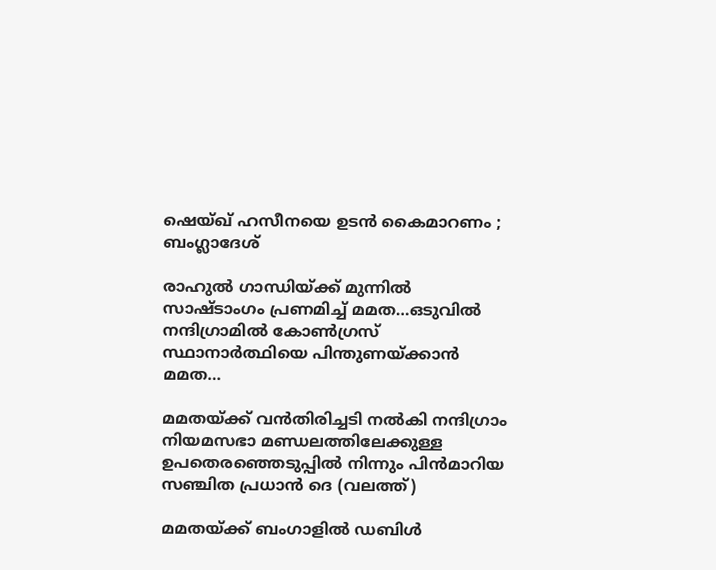ഷെയ്ഖ് ഹസീനയെ ഉടൻ കൈമാറണം ; ബംഗ്ലാദേശ്

രാഹുല്‍ ഗാന്ധിയ്‌ക്ക് മുന്നില്‍ സാഷ്ടാംഗം പ്രണമിച്ച് മമത…ഒടുവില്‍ നന്ദിഗ്രാമില്‍ കോണ്‍ഗ്രസ് സ്ഥാനാര്‍ത്ഥിയെ പിന്തുണയ്‌ക്കാന്‍ മമത…

മമതയ്ക്ക് വന്‍തിരിച്ചടി നല്‍കി നന്ദിഗ്രാം നിയമസഭാ മണ്ഡലത്തിലേക്കുള്ള ഉപതെര‍ഞ്ഞെടുപ്പില്‍ നിന്നും പിന്‍മാറിയ സഞ്ചിത പ്രധാന്‍ ദെ (വലത്ത്)

മമതയ്‌ക്ക് ബംഗാളില്‍ ഡബിള്‍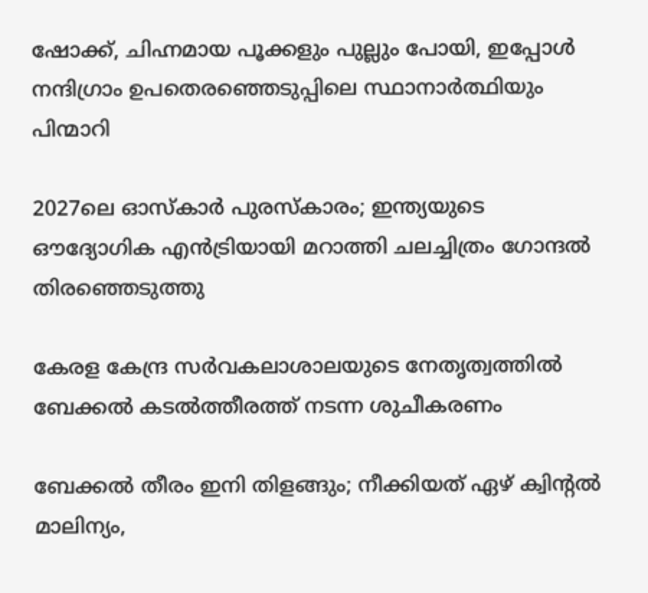ഷോക്ക്, ചിഹ്നമായ പൂക്കളും പുല്ലും പോയി, ഇപ്പോള്‍ നന്ദിഗ്രാം ഉപതെരഞ്ഞെടുപ്പിലെ സ്ഥാനാര്‍ത്ഥിയും പിന്മാറി

2027ലെ ഓസ്‌കാർ പുരസ്‌കാരം; ഇന്ത്യയുടെ ഔദ്യോഗിക എൻട്രിയായി മറാത്തി ചലച്ചിത്രം ഗോന്ദൽ തിരഞ്ഞെടുത്തു

കേരള കേന്ദ്ര സര്‍വകലാശാലയുടെ നേതൃത്വത്തില്‍ ബേക്കല്‍ കടല്‍ത്തീരത്ത് നടന്ന ശുചീകരണം

ബേക്കല്‍ തീരം ഇനി തിളങ്ങും; നീക്കിയത് ഏഴ് ക്വിന്റല്‍ മാലിന്യം,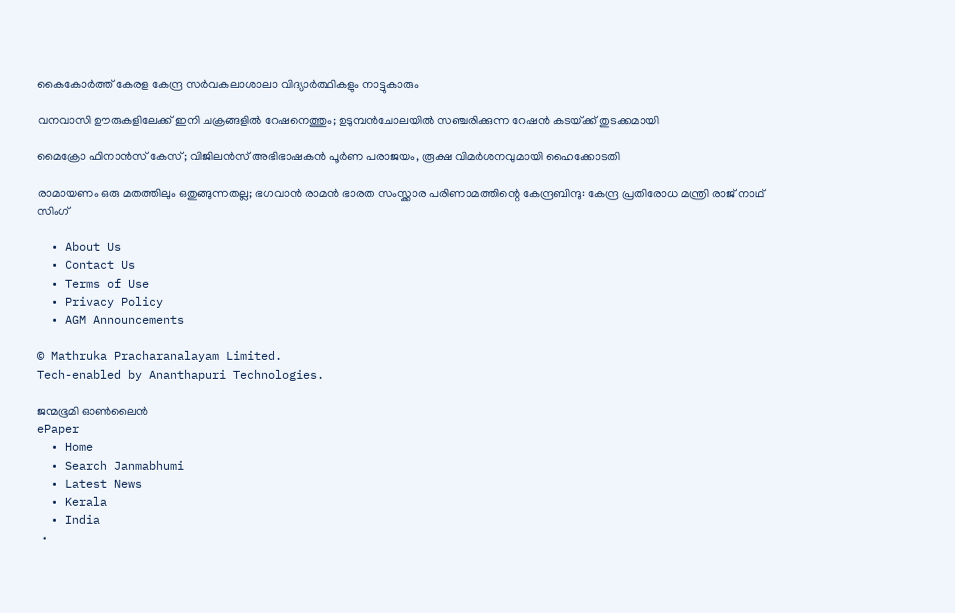കൈകോര്‍ത്ത് കേരള കേന്ദ്ര സര്‍വകലാശാലാ വിദ്യാര്‍ത്ഥികളും നാട്ടുകാരും

വനവാസി ഊരുകളിലേക്ക് ഇനി ചക്രങ്ങളില്‍ റേഷനെത്തും; ഉടുമ്പന്‍ചോലയില്‍ സഞ്ചരിക്കുന്ന റേഷന്‍ കടയ്‌ക്ക് തുടക്കമായി

മൈക്രോ ഫിനാൻസ് കേസ്; വിജിലൻസ് അഭിഭാഷകൻ പൂർണ പരാജയം, രൂക്ഷ വിമർശനവുമായി ഹൈക്കോടതി

രാമായണം ഒരു മതത്തിലും ഒതുങ്ങുന്നതല്ല; ഭഗവാൻ രാമൻ ഭാരത സംസ്ക്കാര പരിണാമത്തിന്റെ കേന്ദ്രബിന്ദു: കേന്ദ്ര പ്രതിരോധ മന്ത്രി രാജ് നാഥ് സിംഗ്

  • About Us
  • Contact Us
  • Terms of Use
  • Privacy Policy
  • AGM Announcements

© Mathruka Pracharanalayam Limited.
Tech-enabled by Ananthapuri Technologies.

ജന്മഭൂമി ഓണ്‍ലൈന്‍
ePaper
  • Home
  • Search Janmabhumi
  • Latest News
  • Kerala
  • India
  •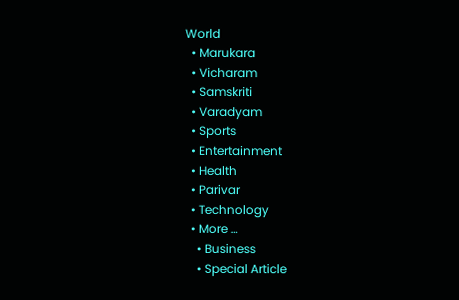World
  • Marukara
  • Vicharam
  • Samskriti
  • Varadyam
  • Sports
  • Entertainment
  • Health
  • Parivar
  • Technology
  • More …
    • Business
    • Special Article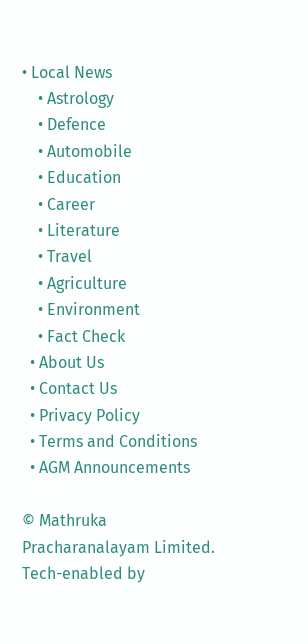• Local News
    • Astrology
    • Defence
    • Automobile
    • Education
    • Career
    • Literature
    • Travel
    • Agriculture
    • Environment
    • Fact Check
  • About Us
  • Contact Us
  • Privacy Policy
  • Terms and Conditions
  • AGM Announcements

© Mathruka Pracharanalayam Limited.
Tech-enabled by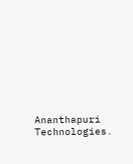Ananthapuri Technologies.